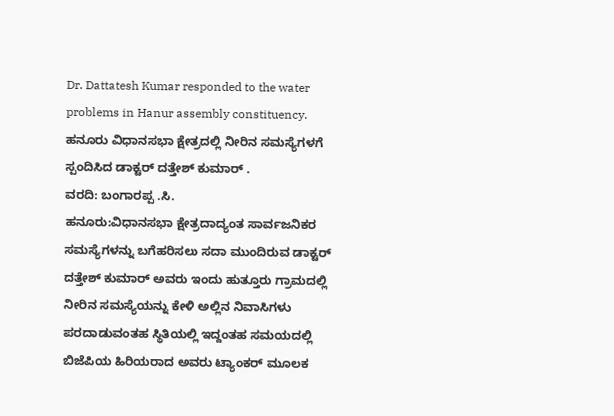Dr. Dattatesh Kumar responded to the water problems in Hanur assembly constituency.
ಹನೂರು ವಿಧಾನಸಭಾ ಕ್ಷೇತ್ರದಲ್ಲಿ ನೀರಿನ ಸಮಸ್ಯೆಗಳಗೆ ಸ್ಪಂದಿಸಿದ ಡಾಕ್ಟರ್ ದತ್ತೇಶ್ ಕುಮಾರ್ .
ವರದಿ: ಬಂಗಾರಪ್ಪ .ಸಿ.
ಹನೂರು:ವಿಧಾನಸಭಾ ಕ್ಷೇತ್ರದಾದ್ಯಂತ ಸಾರ್ವಜನಿಕರ ಸಮಸ್ಯೆಗಳನ್ನು ಬಗೆಹರಿಸಲು ಸದಾ ಮುಂದಿರುವ ಡಾಕ್ಟರ್ ದತ್ತೇಶ್ ಕುಮಾರ್ ಅವರು ಇಂದು ಹುತ್ತೂರು ಗ್ರಾಮದಲ್ಲಿ ನೀರಿನ ಸಮಸ್ಯೆಯನ್ನು ಕೇಳಿ ಅಲ್ಲಿನ ನಿವಾಸಿಗಳು ಪರದಾಡುವಂತಹ ಸ್ಥಿತಿಯಲ್ಲಿ ಇದ್ದಂತಹ ಸಮಯದಲ್ಲಿ ಬಿಜೆಪಿಯ ಹಿರಿಯರಾದ ಅವರು ಟ್ಯಾಂಕರ್ ಮೂಲಕ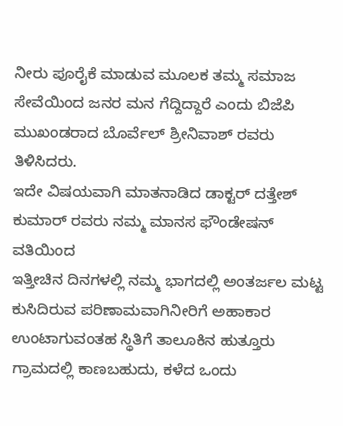ನೀರು ಪೂರೈಕೆ ಮಾಡುವ ಮೂಲಕ ತಮ್ಮ ಸಮಾಜ ಸೇವೆಯಿಂದ ಜನರ ಮನ ಗೆದ್ದಿದ್ದಾರೆ ಎಂದು ಬಿಜೆಪಿ ಮುಖಂಡರಾದ ಬೊರ್ವೆಲ್ ಶ್ರೀನಿವಾಶ್ ರವರು ತಿಳಿಸಿದರು.
ಇದೇ ವಿಷಯವಾಗಿ ಮಾತನಾಡಿದ ಡಾಕ್ಟರ್ ದತ್ತೇಶ್ ಕುಮಾರ್ ರವರು ನಮ್ಮ ಮಾನಸ ಫೌಂಡೇಷನ್ ವತಿಯಿಂದ
ಇತ್ತೀಚಿನ ದಿನಗಳಲ್ಲಿ ನಮ್ಮ ಭಾಗದಲ್ಲಿ ಅಂತರ್ಜಲ ಮಟ್ಟ ಕುಸಿದಿರುವ ಪರಿಣಾಮವಾಗಿನೀರಿಗೆ ಅಹಾಕಾರ ಉಂಟಾಗುವಂತಹ ಸ್ಥಿತಿಗೆ ತಾಲೂಕಿನ ಹುತ್ತೂರು ಗ್ರಾಮದಲ್ಲಿ ಕಾಣಬಹುದು, ಕಳೆದ ಒಂದು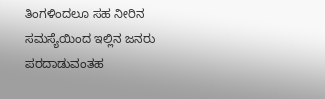ತಿಂಗಳಿಂದಲೂ ಸಹ ನೀರಿನ ಸಮಸ್ಯೆಯಿಂದ ಇಲ್ಲಿನ ಜನರು ಪರದಾಡುವಂತಹ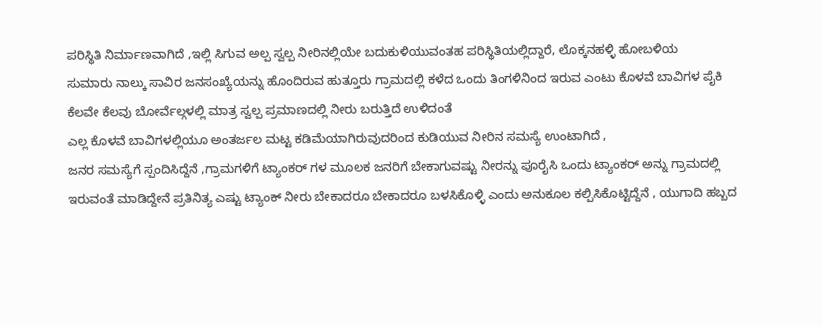ಪರಿಸ್ಥಿತಿ ನಿರ್ಮಾಣವಾಗಿದೆ ,ಇಲ್ಲಿ ಸಿಗುವ ಅಲ್ಪ ಸ್ವಲ್ಪ ನೀರಿನಲ್ಲಿಯೇ ಬದುಕುಳಿಯುವಂತಹ ಪರಿಸ್ಥಿತಿಯಲ್ಲಿದ್ದಾರೆ, ಲೊಕ್ಕನಹಳ್ಳಿ ಹೋಬಳಿಯ
ಸುಮಾರು ನಾಲ್ಕು ಸಾವಿರ ಜನಸಂಖ್ಯೆಯನ್ನು ಹೊಂದಿರುವ ಹುತ್ತೂರು ಗ್ರಾಮದಲ್ಲಿ ಕಳೆದ ಒಂದು ತಿಂಗಳಿನಿಂದ ಇರುವ ಎಂಟು ಕೊಳವೆ ಬಾವಿಗಳ ಪೈಕಿ ಕೆಲವೇ ಕೆಲವು ಬೋರ್ವೆಲ್ಗಳಲ್ಲಿ ಮಾತ್ರ ಸ್ವಲ್ಪ ಪ್ರಮಾಣದಲ್ಲಿ ನೀರು ಬರುತ್ತಿದೆ ಉಳಿದಂತೆ
ಎಲ್ಲ ಕೊಳವೆ ಬಾವಿಗಳಲ್ಲಿಯೂ ಅಂತರ್ಜಲ ಮಟ್ಟ ಕಡಿಮೆಯಾಗಿರುವುದರಿಂದ ಕುಡಿಯುವ ನೀರಿನ ಸಮಸ್ಯೆ ಉಂಟಾಗಿದೆ ,
ಜನರ ಸಮಸ್ಯೆಗೆ ಸ್ಪಂದಿಸಿದ್ದೆನೆ ,ಗ್ರಾಮಗಳಿಗೆ ಟ್ಯಾಂಕರ್ ಗಳ ಮೂಲಕ ಜನರಿಗೆ ಬೇಕಾಗುವಷ್ಟು ನೀರನ್ನು ಪೂರೈಸಿ ಒಂದು ಟ್ಯಾಂಕರ್ ಅನ್ನು ಗ್ರಾಮದಲ್ಲಿ ಇರುವಂತೆ ಮಾಡಿದ್ದೇನೆ ಪ್ರತಿನಿತ್ಯ ಎಷ್ಟು ಟ್ಯಾಂಕ್ ನೀರು ಬೇಕಾದರೂ ಬೇಕಾದರೂ ಬಳಸಿಕೊಳ್ಳಿ ಎಂದು ಅನುಕೂಲ ಕಲ್ಪಿಸಿಕೊಟ್ಟಿದ್ದೆನೆ , ಯುಗಾದಿ ಹಬ್ಬದ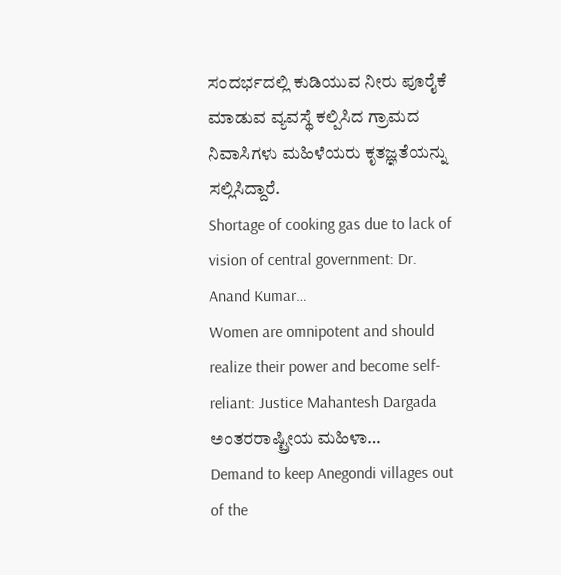ಸಂದರ್ಭದಲ್ಲಿ ಕುಡಿಯುವ ನೀರು ಪೂರೈಕೆ ಮಾಡುವ ವ್ಯವಸ್ಥೆ ಕಲ್ಪಿಸಿದ ಗ್ರಾಮದ ನಿವಾಸಿಗಳು ಮಹಿಳೆಯರು ಕೃತಜ್ಞತೆಯನ್ನು ಸಲ್ಲಿಸಿದ್ದಾರೆ.
Shortage of cooking gas due to lack of vision of central government: Dr. Anand Kumar…
Women are omnipotent and should realize their power and become self-reliant: Justice Mahantesh Dargada ಅಂತರರಾಷ್ಟ್ರೀಯ ಮಹಿಳಾ…
Demand to keep Anegondi villages out of the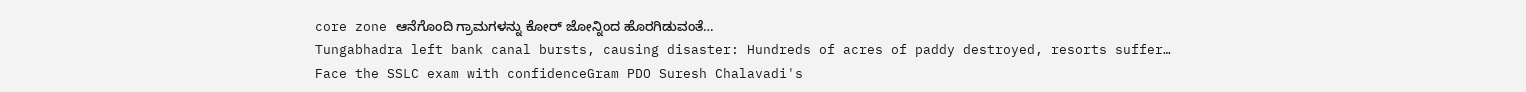core zone ಆನೆಗೊಂದಿ ಗ್ರಾಮಗಳನ್ನು ಕೋರ್ ಜೋನ್ನಿಂದ ಹೊರಗಿಡುವಂತೆ…
Tungabhadra left bank canal bursts, causing disaster: Hundreds of acres of paddy destroyed, resorts suffer…
Face the SSLC exam with confidenceGram PDO Suresh Chalavadi's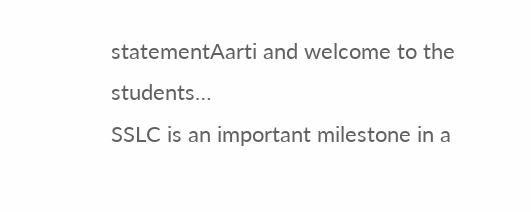statementAarti and welcome to the students…
SSLC is an important milestone in a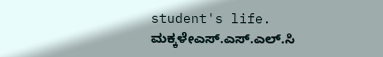student's life. ಮಕ್ಕಳೇಎಸ್.ಎಸ್.ಎಲ್.ಸಿ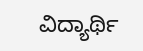ವಿದ್ಯಾರ್ಥಿ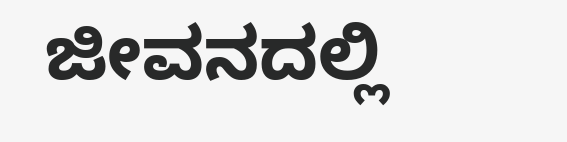ಜೀವನದಲ್ಲಿ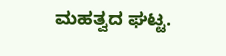ಮಹತ್ವದ ಘಟ್ಟ.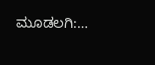ಮೂಡಲಗಿ:…